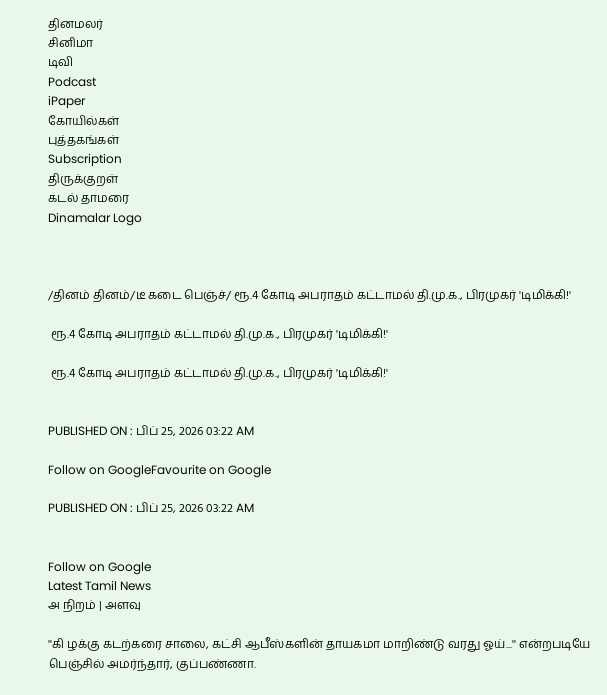தினமலர்
சினிமா
டிவி
Podcast
iPaper
கோயில்கள்
புத்தகங்கள்
Subscription
திருக்குறள்
கடல் தாமரை
Dinamalar Logo



/தினம் தினம்/டீ கடை பெஞ்ச்/ ரூ.4 கோடி அபராதம் கட்டாமல் தி.மு.க., பிரமுகர் 'டிமிக்கி!'

 ரூ.4 கோடி அபராதம் கட்டாமல் தி.மு.க., பிரமுகர் 'டிமிக்கி!'

 ரூ.4 கோடி அபராதம் கட்டாமல் தி.மு.க., பிரமுகர் 'டிமிக்கி!'


PUBLISHED ON : பிப் 25, 2026 03:22 AM

Follow on GoogleFavourite on Google

PUBLISHED ON : பிப் 25, 2026 03:22 AM


Follow on Google
Latest Tamil News
அ நிறம் | அளவு

''கி ழக்கு கடற்கரை சாலை, கட்சி ஆபீஸ்களின் தாயகமா மாறிண்டு வரது ஓய்...'' என்றபடியே பெஞ்சில் அமர்ந்தார், குப்பண்ணா.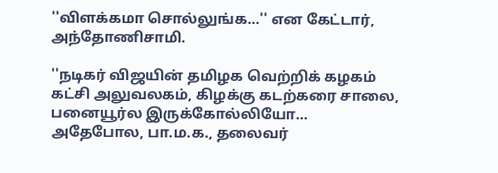''விளக்கமா சொல்லுங்க...'' என கேட்டார், அந்தோணிசாமி.

''நடிகர் விஜயின் தமிழக வெற்றிக் கழகம் கட்சி அலுவலகம், கிழக்கு கடற்கரை சாலை, பனையூர்ல இருக்கோல்லியோ... அதேபோல, பா.ம.க., தலைவர்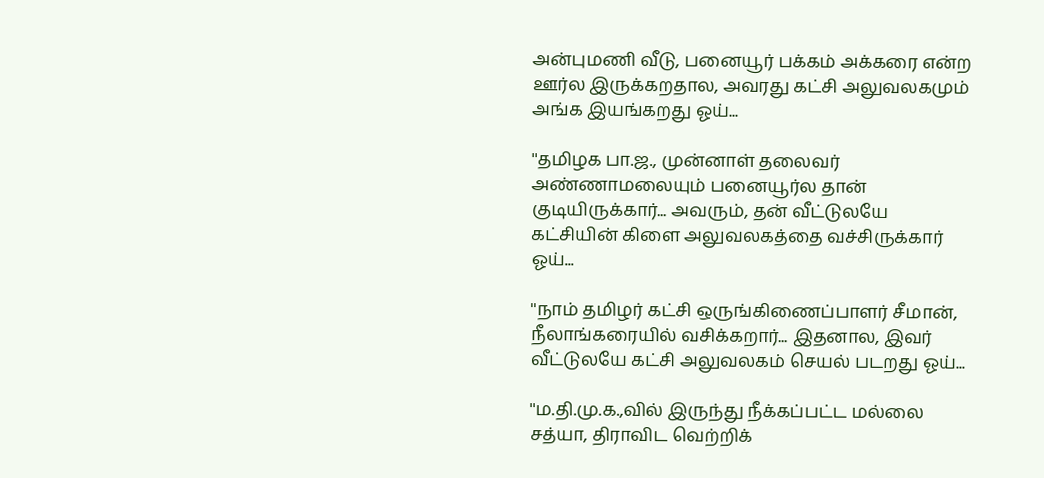அன்புமணி வீடு, பனையூர் பக்கம் அக்கரை என்ற ஊர்ல இருக்கறதால, அவரது கட்சி அலுவலகமும் அங்க இயங்கறது ஓய்...

''தமிழக பா.ஜ., முன்னாள் தலைவர் அண்ணாமலையும் பனையூர்ல தான் குடியிருக்கார்... அவரும், தன் வீட்டுலயே கட்சியின் கிளை அலுவலகத்தை வச்சிருக்கார் ஓய்...

''நாம் தமிழர் கட்சி ஒருங்கிணைப்பாளர் சீமான், நீலாங்கரையில் வசிக்கறார்... இதனால, இவர் வீட்டுலயே கட்சி அலுவலகம் செயல் படறது ஓய்...

''ம.தி.மு.க.,வில் இருந்து நீக்கப்பட்ட மல்லை சத்யா, திராவிட வெற்றிக்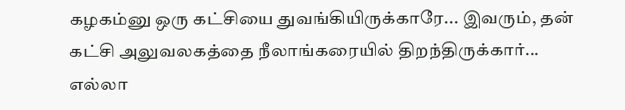கழகம்னு ஒரு கட்சியை துவங்கியிருக்காரே... இவரும், தன் கட்சி அலுவலகத்தை நீலாங்கரையில் திறந்திருக்கார்... எல்லா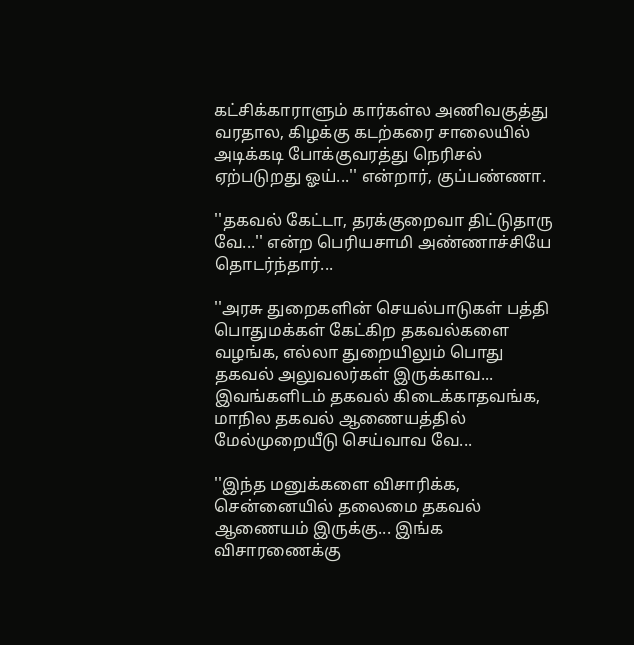கட்சிக்காராளும் கார்கள்ல அணிவகுத்து வரதால, கிழக்கு கடற்கரை சாலையில் அடிக்கடி போக்குவரத்து நெரிசல் ஏற்படுறது ஓய்...'' என்றார், குப்பண்ணா.

''தகவல் கேட்டா, தரக்குறைவா திட்டுதாரு வே...'' என்ற பெரியசாமி அண்ணாச்சியே தொடர்ந்தார்...

''அரசு துறைகளின் செயல்பாடுகள் பத்தி பொதுமக்கள் கேட்கிற தகவல்களை வழங்க, எல்லா துறையிலும் பொது தகவல் அலுவலர்கள் இருக்காவ... இவங்களிடம் தகவல் கிடைக்காதவங்க, மாநில தகவல் ஆணையத்தில் மேல்முறையீடு செய்வாவ வே...

''இந்த மனுக்களை விசாரிக்க, சென்னையில் தலைமை தகவல் ஆணையம் இருக்கு... இங்க விசாரணைக்கு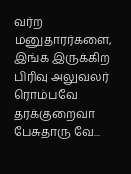வர்ற மனுதாரர்களை, இங்க இருக்கிற பிரிவு அலுவலர் ரொம்பவே தரக்குறைவா பேசுதாரு வே...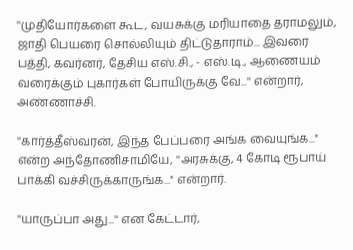''முதியோர்களை கூட, வயசுக்கு மரியாதை தராமலும், ஜாதி பெயரை சொல்லியும் திட்டுதாராம்... இவரை பத்தி, கவர்னர், தேசிய எஸ்.சி., - எஸ்.டி., ஆணையம் வரைக்கும் புகார்கள் போயிருக்கு வே...'' என்றார், அண்ணாச்சி.

''கார்த்தீஸ்வரன், இந்த பேப்பரை அங்க வையுங்க...'' என்ற அந்தோணிசாமியே, ''அரசுக்கு, 4 கோடி ரூபாய் பாக்கி வச்சிருக்காருங்க...'' என்றார்.

''யாருப்பா அது...'' என கேட்டார்,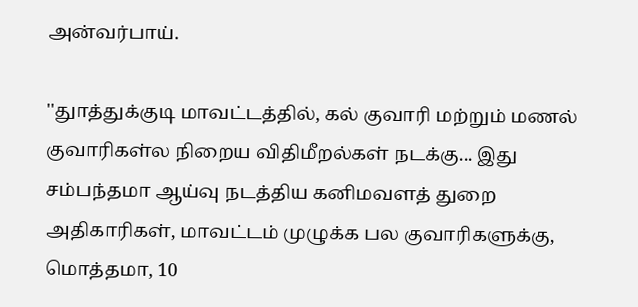அன்வர்பாய்.

''துாத்துக்குடி மாவட்டத்தில், கல் குவாரி மற்றும் மணல் குவாரிகள்ல நிறைய விதிமீறல்கள் நடக்கு... இது சம்பந்தமா ஆய்வு நடத்திய கனிமவளத் துறை அதிகாரிகள், மாவட்டம் முழுக்க பல குவாரிகளுக்கு, மொத்தமா, 10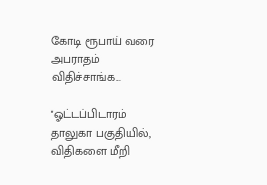கோடி ரூபாய் வரை அபராதம் விதிச்சாங்க...

''ஓட்டப்பிடாரம் தாலுகா பகுதியில், விதிகளை மீறி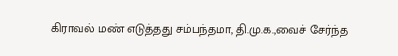கிராவல் மண் எடுத்தது சம்பந்தமா, தி.மு.க.,வைச் சேர்ந்த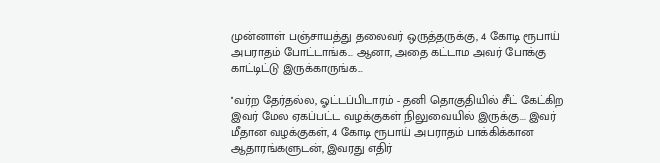முன்னாள் பஞ்சாயத்து தலைவர் ஒருத்தருக்கு, 4 கோடி ரூபாய் அபராதம் போட்டாங்க... ஆனா, அதை கட்டாம அவர் போக்கு காட்டிட்டு இருக்காருங்க...

''வர்ற தேர்தல்ல, ஓட்டப்பிடாரம் - தனி தொகுதியில் சீட் கேட்கிற இவர் மேல ஏகப்பட்ட வழக்குகள் நிலுவையில் இருக்கு... இவர் மீதான வழக்குகள், 4 கோடி ரூபாய் அபராதம் பாக்கிக்கான ஆதாரங்களுடன், இவரது எதிர்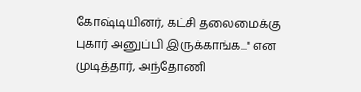கோஷ்டியினர், கட்சி தலைமைக்கு புகார் அனுப்பி இருக்காங்க...'' என முடித்தார், அந்தோணி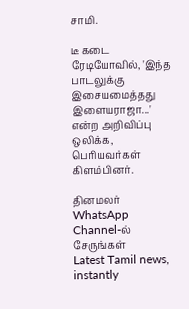சாமி.

டீ கடை ரேடியோவில், 'இந்த பாடலுக்கு இசையமைத்தது இளையராஜா...' என்ற அறிவிப்பு ஒலிக்க, பெரியவர்கள் கிளம்பினர்.

தினமலர் WhatsApp Channel-ல் சேருங்கள்
Latest Tamil news, instantly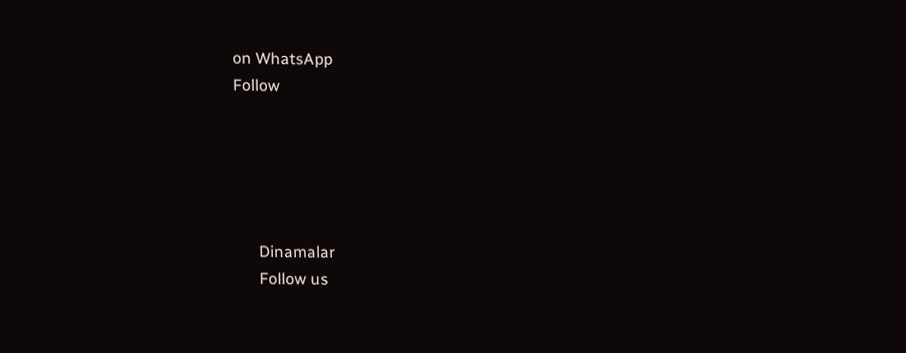on WhatsApp
Follow





      Dinamalar
      Follow us